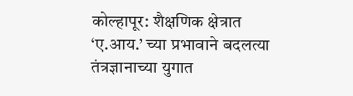कोल्हापूर: शैक्षणिक क्षेत्रात ‘ए.आय.’ च्या प्रभावाने बदलत्या तंत्रज्ञानाच्या युगात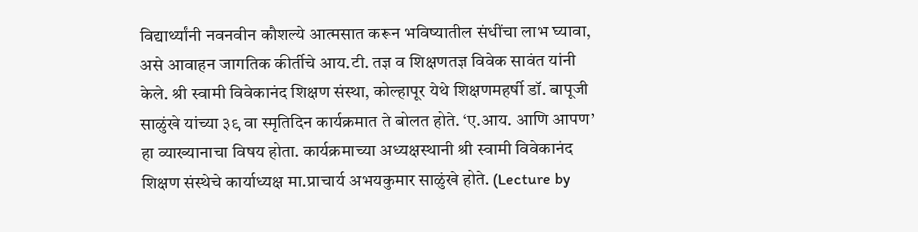विद्यार्थ्यांनी नवनवीन कौशल्ये आत्मसात करून भविष्यातील संधींचा लाभ घ्यावा, असे आवाहन जागतिक कीर्तीचे आय.टी. तज्ञ व शिक्षणतज्ञ विवेक सावंत यांनी केले. श्री स्वामी विवेकानंद शिक्षण संस्था, कोल्हापूर येथे शिक्षणमहर्षी डॉ. बापूजी साळुंखे यांच्या ३९ वा स्मृतिदिन कार्यक्रमात ते बोलत होते. ‘ए.आय. आणि आपण’ हा व्याख्यानाचा विषय होता. कार्यक्रमाच्या अध्यक्षस्थानी श्री स्वामी विवेकानंद शिक्षण संस्थेचे कार्याध्यक्ष मा.प्राचार्य अभयकुमार साळुंखे होते. (Lecture by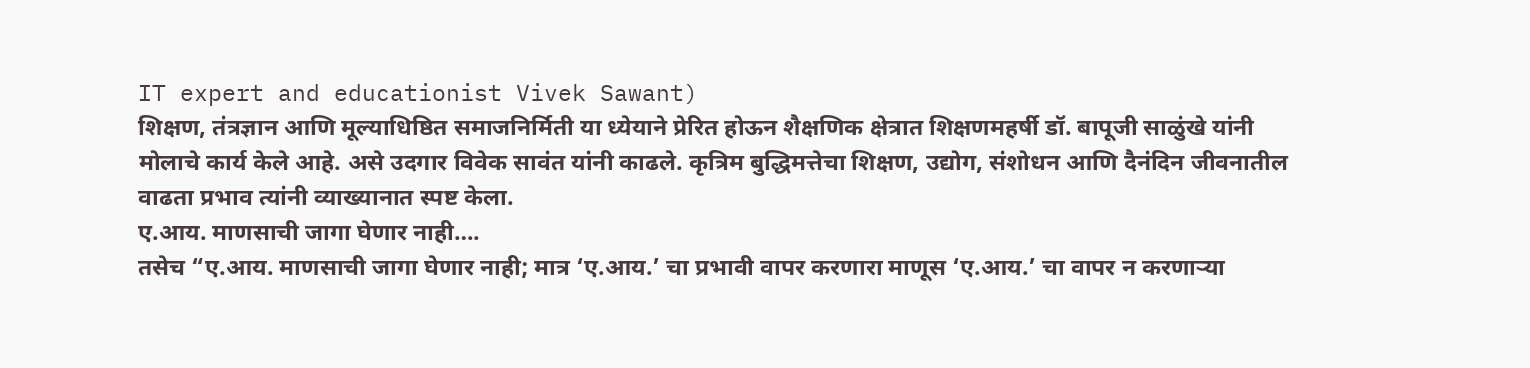IT expert and educationist Vivek Sawant)
शिक्षण, तंत्रज्ञान आणि मूल्याधिष्ठित समाजनिर्मिती या ध्येयाने प्रेरित होऊन शैक्षणिक क्षेत्रात शिक्षणमहर्षी डॉ. बापूजी साळुंखे यांनी मोलाचे कार्य केले आहे. असे उदगार विवेक सावंत यांनी काढले. कृत्रिम बुद्धिमत्तेचा शिक्षण, उद्योग, संशोधन आणि दैनंदिन जीवनातील वाढता प्रभाव त्यांनी व्याख्यानात स्पष्ट केला.
ए.आय. माणसाची जागा घेणार नाही….
तसेच “ए.आय. माणसाची जागा घेणार नाही; मात्र ‘ए.आय.’ चा प्रभावी वापर करणारा माणूस ‘ए.आय.’ चा वापर न करणाऱ्या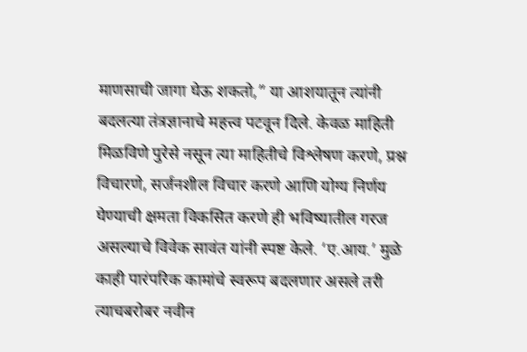माणसाची जागा घेऊ शकतो,” या आशयातून त्यांनी बदलत्या तंत्रज्ञानाचे महत्त्व पटवून दिले. केवळ माहिती मिळविणे पुरेसे नसून त्या माहितीचे विश्लेषण करणे, प्रश्न विचारणे, सर्जनशील विचार करणे आणि योग्य निर्णय घेण्याची क्षमता विकसित करणे ही भविष्यातील गरज असल्याचे विवेक सावंत यांनी स्पष्ट केले. ‘ए.आय.’ मुळे काही पारंपरिक कामांचे स्वरूप बदलणार असले तरी त्याचबरोबर नवीन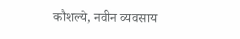कौशल्ये, नवीन व्यवसाय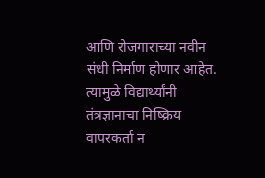आणि रोजगाराच्या नवीन संधी निर्माण होणार आहेत. त्यामुळे विद्यार्थ्यांनी तंत्रज्ञानाचा निष्क्रिय वापरकर्ता न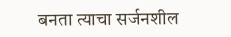बनता त्याचा सर्जनशील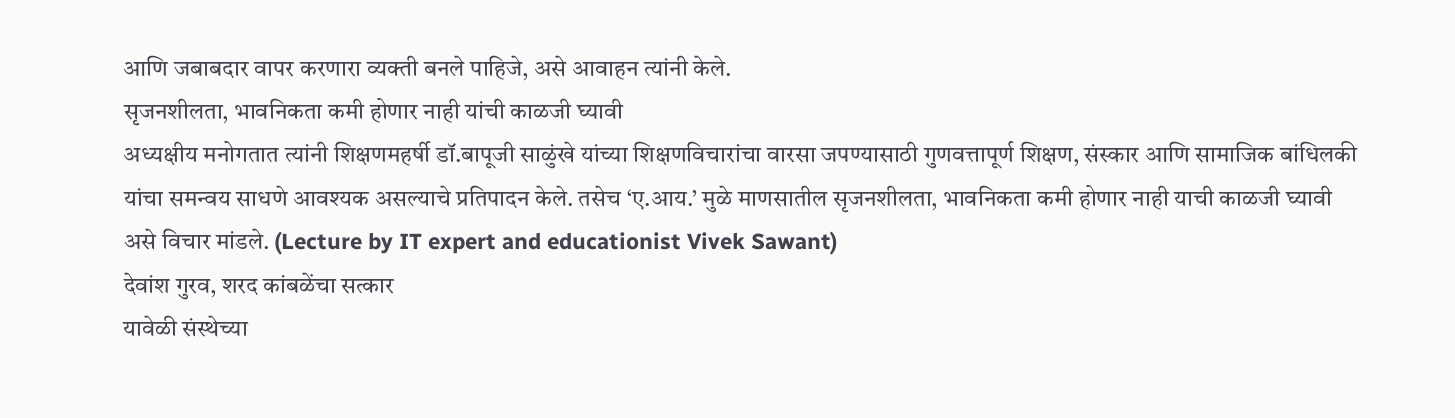आणि जबाबदार वापर करणारा व्यक्ती बनले पाहिजे, असे आवाहन त्यांनी केले.
सृजनशीलता, भावनिकता कमी होणार नाही यांची काळजी घ्यावी
अध्यक्षीय मनोगतात त्यांनी शिक्षणमहर्षी डॉ.बापूजी साळुंखे यांच्या शिक्षणविचारांचा वारसा जपण्यासाठी गुणवत्तापूर्ण शिक्षण, संस्कार आणि सामाजिक बांधिलकी यांचा समन्वय साधणे आवश्यक असल्याचे प्रतिपादन केले. तसेच ‘ए.आय.’ मुळे माणसातील सृजनशीलता, भावनिकता कमी होणार नाही याची काळजी घ्यावी असे विचार मांडले. (Lecture by IT expert and educationist Vivek Sawant)
देवांश गुरव, शरद कांबळेंचा सत्कार
यावेळी संस्थेच्या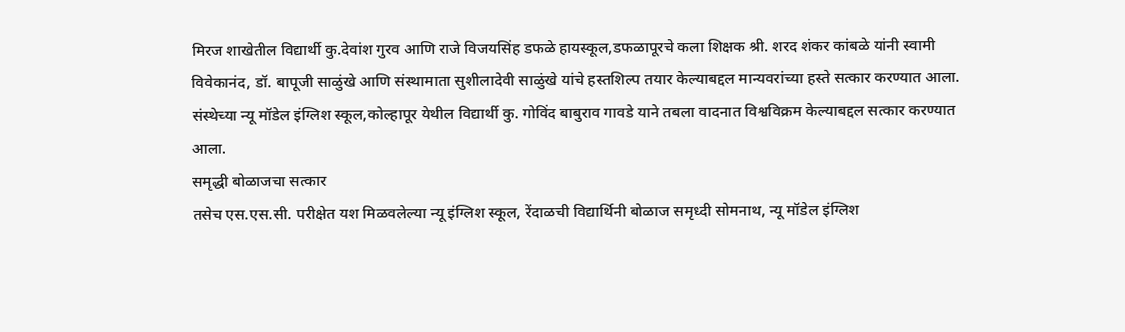मिरज शाखेतील विद्यार्थी कु.देवांश गुरव आणि राजे विजयसिंह डफळे हायस्कूल,डफळापूरचे कला शिक्षक श्री. शरद शंकर कांबळे यांनी स्वामी विवेकानंद, डॉ. बापूजी साळुंखे आणि संस्थामाता सुशीलादेवी साळुंखे यांचे हस्तशिल्प तयार केल्याबद्दल मान्यवरांच्या हस्ते सत्कार करण्यात आला. संस्थेच्या न्यू मॉडेल इंग्लिश स्कूल,कोल्हापूर येथील विद्यार्थी कु. गोविंद बाबुराव गावडे याने तबला वादनात विश्वविक्रम केल्याबद्दल सत्कार करण्यात आला.
समृद्धी बोळाजचा सत्कार
तसेच एस.एस.सी. परीक्षेत यश मिळवलेल्या न्यू इंग्लिश स्कूल, रेंदाळची विद्यार्थिनी बोळाज समृध्दी सोमनाथ, न्यू मॉडेल इंग्लिश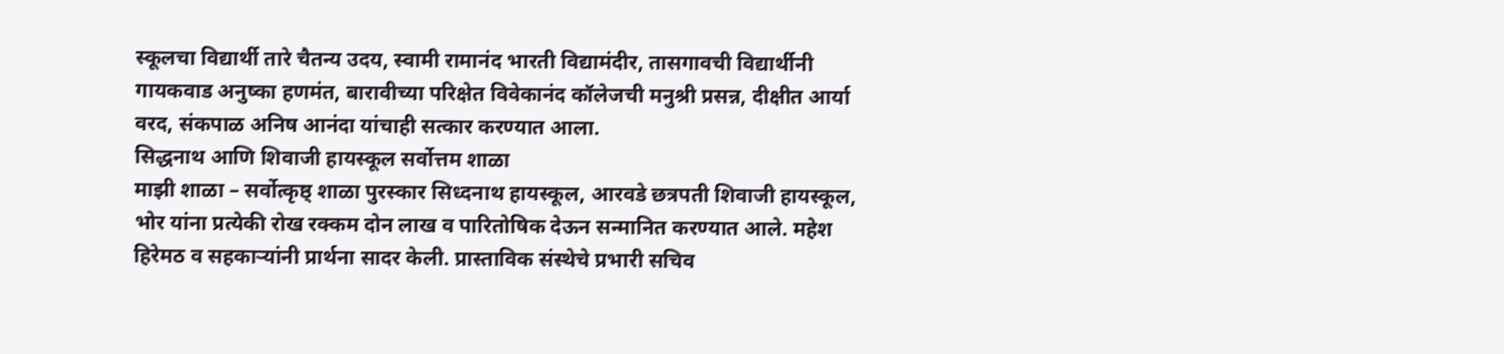स्कूलचा विद्यार्थी तारे चैतन्य उदय, स्वामी रामानंद भारती विद्यामंदीर, तासगावची विद्यार्थीनी गायकवाड अनुष्का हणमंत, बारावीच्या परिक्षेत विवेकानंद कॉलेजची मनुश्री प्रसन्न, दीक्षीत आर्या वरद, संकपाळ अनिष आनंदा यांचाही सत्कार करण्यात आला.
सिद्धनाथ आणि शिवाजी हायस्कूल सर्वोत्तम शाळा
माझी शाळा – सर्वोत्कृष्ठ् शाळा पुरस्कार सिध्दनाथ हायस्कूल, आरवडे छत्रपती शिवाजी हायस्कूल, भोर यांना प्रत्येकी रोख रक्कम दोन लाख व पारितोषिक देऊन सन्मानित करण्यात आले. महेश हिरेमठ व सहकाऱ्यांनी प्रार्थना सादर केली. प्रास्ताविक संस्थेचे प्रभारी सचिव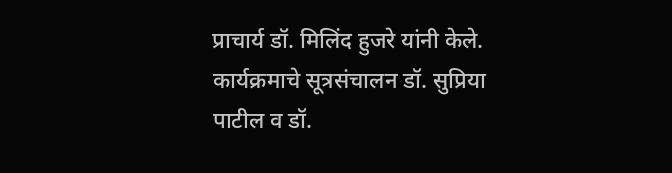प्राचार्य डॉ. मिलिंद हुजरे यांनी केले. कार्यक्रमाचे सूत्रसंचालन डॉ. सुप्रिया पाटील व डॉ.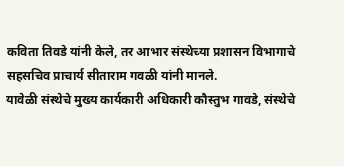कविता तिवडे यांनी केले, तर आभार संस्थेच्या प्रशासन विभागाचे सहसचिव प्राचार्य सीताराम गवळी यांनी मानले.
यावेळी संस्थेचे मुख्य कार्यकारी अधिकारी कौस्तुभ गावडे, संस्थेचे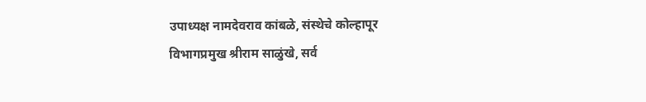उपाध्यक्ष नामदेवराव कांबळे, संस्थेचे कोल्हापूर विभागप्रमुख श्रीराम साळुंखे, सर्व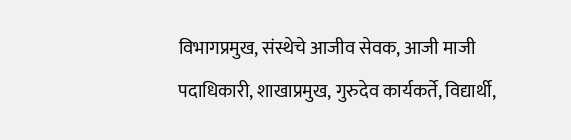विभागप्रमुख, संस्थेचे आजीव सेवक, आजी माजी पदाधिकारी, शाखाप्रमुख, गुरुदेव कार्यकर्ते, विद्यार्थी,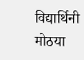विद्यार्थिनी मोठया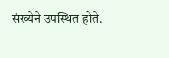संख्येने उपस्थित होते.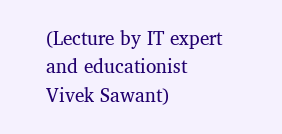(Lecture by IT expert and educationist Vivek Sawant)